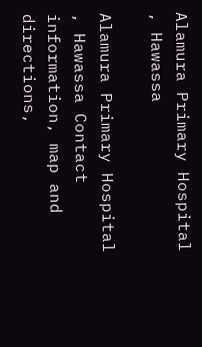Alamura Primary Hospital , Hawassa

Alamura Primary Hospital , Hawassa Contact information, map and directions,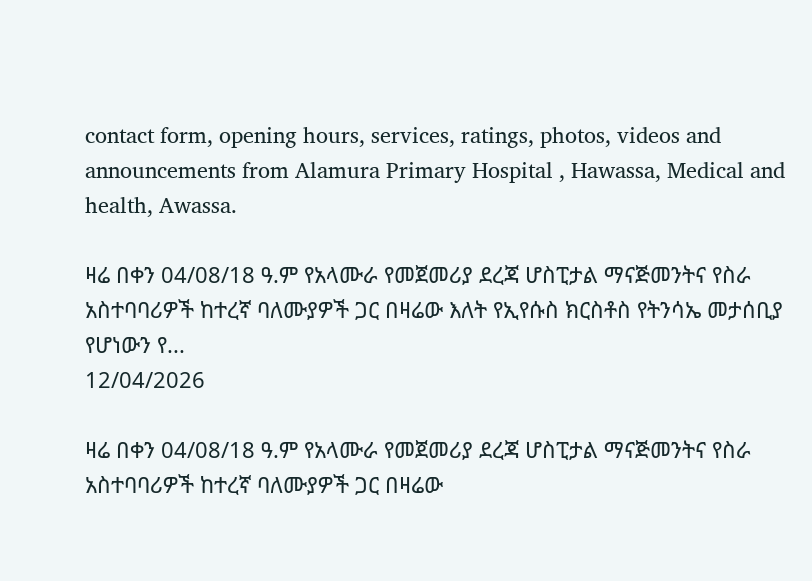contact form, opening hours, services, ratings, photos, videos and announcements from Alamura Primary Hospital , Hawassa, Medical and health, Awassa.

ዛሬ በቀን 04/08/18 ዓ.ም የአላሙራ የመጀመሪያ ደረጃ ሆስፒታል ማናጅመንትና የስራ አስተባባሪዎች ከተረኛ ባለሙያዎች ጋር በዛሬው እለት የኢየሱስ ክርስቶስ የትንሳኤ መታሰቢያ  የሆነውን የ...
12/04/2026

ዛሬ በቀን 04/08/18 ዓ.ም የአላሙራ የመጀመሪያ ደረጃ ሆስፒታል ማናጅመንትና የስራ አስተባባሪዎች ከተረኛ ባለሙያዎች ጋር በዛሬው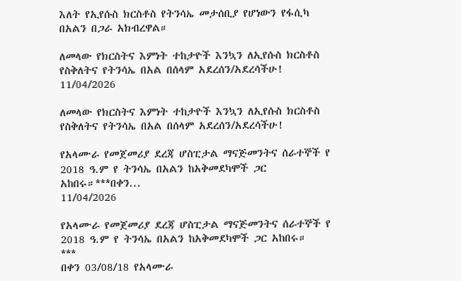እለት የኢየሱስ ክርስቶስ የትንሳኤ መታሰቢያ የሆነውን የፋሲካ በአልን በጋራ አክብረዋል።

ለመላው የክርስትና እምነት ተከታዮች እንኳን ለኢየሱስ ክርስቶስ የስቅለትና የትንሳኤ በአል በሰላም አደረሰን/አደረሳችሁ!
11/04/2026

ለመላው የክርስትና እምነት ተከታዮች እንኳን ለኢየሱስ ክርስቶስ የስቅለትና የትንሳኤ በአል በሰላም አደረሰን/አደረሳችሁ!

የአላሙራ የመጀመሪያ ደረጃ ሆስፒታል ማናጅመንትና ሰራተኞች የ 2018 ዓ.ም የ ትንሳኤ በአልን ከአቅመደካሞች ጋር አከበሩ።***በቀን...
11/04/2026

የአላሙራ የመጀመሪያ ደረጃ ሆስፒታል ማናጅመንትና ሰራተኞች የ 2018 ዓ.ም የ ትንሳኤ በአልን ከአቅመደካሞች ጋር አከበሩ።
***
በቀን 03/08/18 የአላሙራ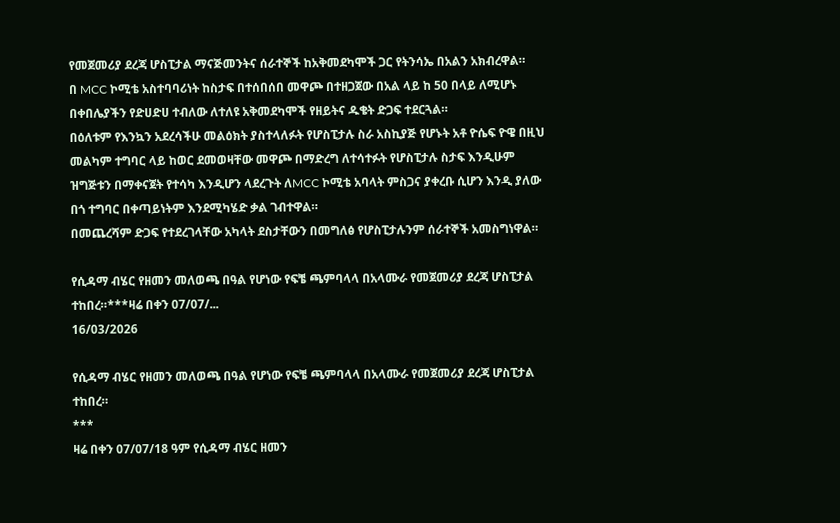የመጀመሪያ ደረጃ ሆስፒታል ማናጅመንትና ሰራተኞች ከአቅመደካሞች ጋር የትንሳኤ በአልን አክብረዋል።
በ MCC ኮሚቴ አስተባባሪነት ከስታፍ በተሰበሰበ መዋጮ በተዘጋጀው በአል ላይ ከ 50 በላይ ለሚሆኑ በቀበሌያችን የድሀድሀ ተብለው ለተለዩ አቅመደካሞች የዘይትና ዱቄት ድጋፍ ተደርጓል።
በዕለቱም የእንኳን አደረሳችሁ መልዕክት ያስተላለፉት የሆስፒታሉ ስራ አስኪያጅ የሆኑት አቶ ዮሴፍ ዮዌ በዚህ መልካም ተግባር ላይ ከወር ደመወዛቸው መዋጮ በማድረግ ለተሳተፉት የሆስፒታሉ ስታፍ እንዲሁም ዝግጅቱን በማቀናጀት የተሳካ እንዲሆን ላደረጉት ለMCC ኮሚቴ አባላት ምስጋና ያቀረቡ ሲሆን እንዲ ያለው በጎ ተግባር በቀጣይነትም እንደሚካሄድ ቃል ገብተዋል።
በመጨረሻም ድጋፍ የተደረገላቸው አካላት ደስታቸውን በመግለፅ የሆስፒታሉንም ሰራተኞች አመስግነዋል።

የሲዳማ ብሄር የዘመን መለወጫ በዓል የሆነው የፍቼ ጫምባላላ በአላሙራ የመጀመሪያ ደረጃ ሆስፒታል ተከበረ።***ዛሬ በቀን 07/07/...
16/03/2026

የሲዳማ ብሄር የዘመን መለወጫ በዓል የሆነው የፍቼ ጫምባላላ በአላሙራ የመጀመሪያ ደረጃ ሆስፒታል ተከበረ።
***
ዛሬ በቀን 07/07/18 ዓም የሲዳማ ብሄር ዘመን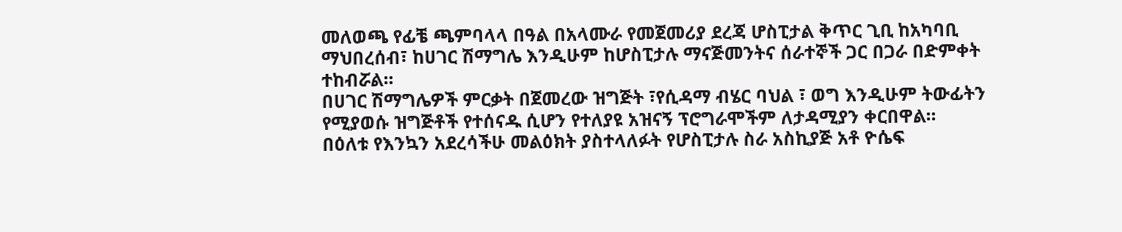መለወጫ የፊቼ ጫምባላላ በዓል በአላሙራ የመጀመሪያ ደረጃ ሆስፒታል ቅጥር ጊቢ ከአካባቢ ማህበረሰብ፣ ከሀገር ሽማግሌ እንዲሁም ከሆስፒታሉ ማናጅመንትና ሰራተኞች ጋር በጋራ በድምቀት ተከብሯል።
በሀገር ሽማግሌዎች ምርቃት በጀመረው ዝግጅት ፣የሲዳማ ብሄር ባህል ፣ ወግ እንዲሁም ትውፊትን የሚያወሱ ዝግጅቶች የተሰናዱ ሲሆን የተለያዩ አዝናኝ ፕሮግራሞችም ለታዳሚያን ቀርበዋል።
በዕለቱ የእንኳን አደረሳችሁ መልዕክት ያስተላለፉት የሆስፒታሉ ስራ አስኪያጅ አቶ ዮሴፍ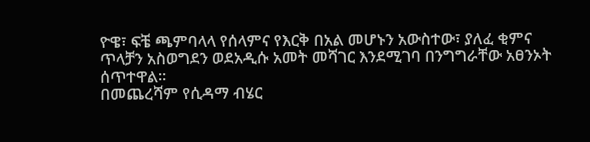ዮዌ፣ ፍቼ ጫምባላላ የሰላምና የእርቅ በአል መሆኑን አውስተው፣ ያለፈ ቂምና ጥላቻን አስወግደን ወደአዲሱ አመት መሻገር እንደሚገባ በንግግራቸው አፀንኦት ሰጥተዋል።
በመጨረሻም የሲዳማ ብሄር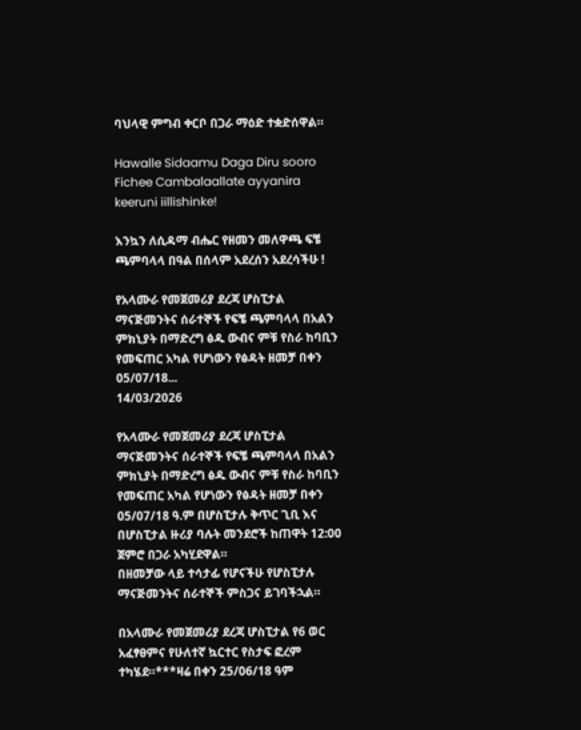ባህላዊ ምግብ ቀርቦ በጋራ ማዕድ ተቋድሰዋል።

Hawalle Sidaamu Daga Diru sooro Fichee Cambalaallate ayyanira keeruni iillishinke!

እንኳን ለሲዳማ ብሔር የዘመን መለዋጫ ፍቼ ጫምባላላ በዓል በሰላም አደረሰን አደረሳችሁ !

የአላሙራ የመጀመሪያ ደረጃ ሆስፒታል ማናጅመንትና ሰራተኞች የፍቼ ጫምባላላ በአልን ምክኒያት በማድረግ ፅዱ ውብና ምቹ የስራ ከባቢን የመፍጠር አካል የሆነውን የፅዳት ዘመቻ በቀን 05/07/18...
14/03/2026

የአላሙራ የመጀመሪያ ደረጃ ሆስፒታል ማናጅመንትና ሰራተኞች የፍቼ ጫምባላላ በአልን ምክኒያት በማድረግ ፅዱ ውብና ምቹ የስራ ከባቢን የመፍጠር አካል የሆነውን የፅዳት ዘመቻ በቀን 05/07/18 ዓ.ም በሆስፒታሉ ቅጥር ጊቢ እና በሆስፒታል ዙሪያ ባሉት መንደሮች ከጠዋት 12:00 ጀምሮ በጋራ አካሂደዋል።
በዘመቻው ላይ ተሳታፊ የሆናችሁ የሆስፒታሉ ማናጅመንትና ሰራተኞች ምስጋና ይገባችኋል።

በአላሙራ የመጀመሪያ ደረጃ ሆስፒታል የ6 ወር አፈፃፀምና የሁለተኛ ኳርተር የስታፍ ፎረም ተካሄደ።***ዛሬ በቀን 25/06/18 ዓም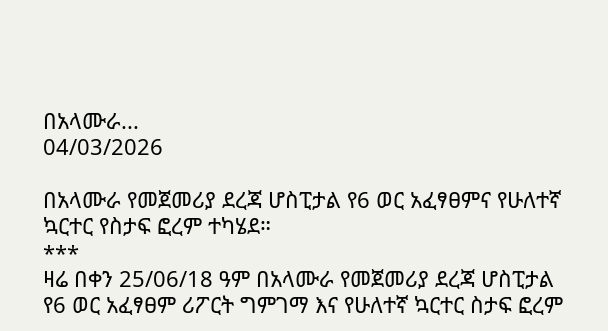በአላሙራ...
04/03/2026

በአላሙራ የመጀመሪያ ደረጃ ሆስፒታል የ6 ወር አፈፃፀምና የሁለተኛ ኳርተር የስታፍ ፎረም ተካሄደ።
***
ዛሬ በቀን 25/06/18 ዓም በአላሙራ የመጀመሪያ ደረጃ ሆስፒታል የ6 ወር አፈፃፀም ሪፖርት ግምገማ እና የሁለተኛ ኳርተር ስታፍ ፎረም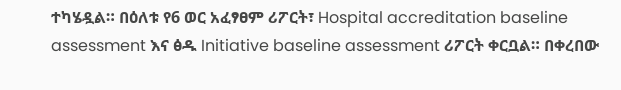ተካሄዷል። በዕለቱ የ6 ወር አፈፃፀም ሪፖርት፣ Hospital accreditation baseline assessment እና ፅዱ Initiative baseline assessment ሪፖርት ቀርቧል። በቀረበው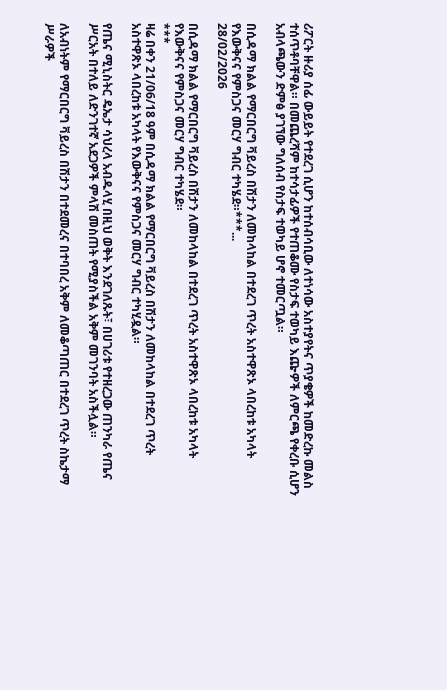ሪፖርት ዙሪያ ሰፊ ውይይት የተደረገ ሲሆን ከተሰብሳቢው ለተነሳው አስተያየትና ጥያቄዎች ከመድረኩ መልስ ተሰጥቶባቸዋል። በመጨረሻም ከተሳታፊዎች የተጠቆሙ የስታፍ ተወካይ እጬዎች ለምርጫ የቀረቡ ሲሆን አብላጫውን ድምፅ ያገኘው ግለሰብ የስታፍ ተወካይ ሆኖ ተመርጧል።

በሲዳማ ክልል የማርበርግ ቫይረስ በሽታን ለመከላከል በተደረገ ጥረት አስተዋጽኦ ላበረከቱ አካላት የእውቅናና የምስጋና መርሃ ግብር ተካሄደ።***...
28/02/2026

በሲዳማ ክልል የማርበርግ ቫይረስ በሽታን ለመከላከል በተደረገ ጥረት አስተዋጽኦ ላበረከቱ አካላት የእውቅናና የምስጋና መርሃ ግብር ተካሄደ።
***
ዛሬ በቀን 21/06/18 ዓም በሲዳማ ክልል የማርበርግ ቫይረስ በሽታን ለመከላከል በተደረገ ጥረት አስተዋጽኦ ላበረከቱ አካላት የእውቅናና የምስጋና መርሃ ግብር ተካሂዷል።

የጤና ሚኒስትር ዴኤታ ሳህረላ አብዱላሂ በዚህ ወቅት እንደገለጹት፣ በሀገሪቱ የተዘረጋው ጠንካራ የጤና ሥርአት በተለይ ለድንገተኛ አደጋዎች ምላሽ መስጠት የሚያስችል አቅም መገንባት አስችሏል።

ለአብነትም የማርበርግ ቫይረስ በሽታን በተደመረና በተባበረ አቅም ለመቆጣጠር በተደረገ ጥረት ስኬታማ ሥራዎች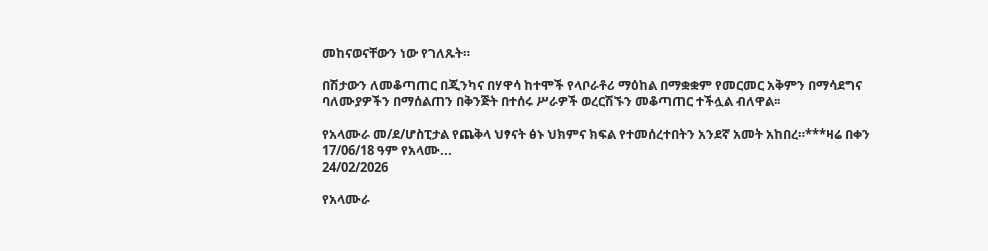መከናወናቸውን ነው የገለጹት።

በሽታውን ለመቆጣጠር በጂንካና በሃዋሳ ከተሞች የላቦራቶሪ ማዕከል በማቋቋም የመርመር አቅምን በማሳደግና ባለሙያዎችን በማሰልጠን በቅንጅት በተሰሩ ሥራዎች ወረርሽኙን መቆጣጠር ተችሏል ብለዋል፡፡

የአላሙራ መ/ደ/ሆስፒታል የጨቅላ ህፃናት ፅኑ ህክምና ክፍል የተመሰረተበትን አንደኛ አመት አከበረ።***ዛሬ በቀን 17/06/18 ዓም የአላሙ...
24/02/2026

የአላሙራ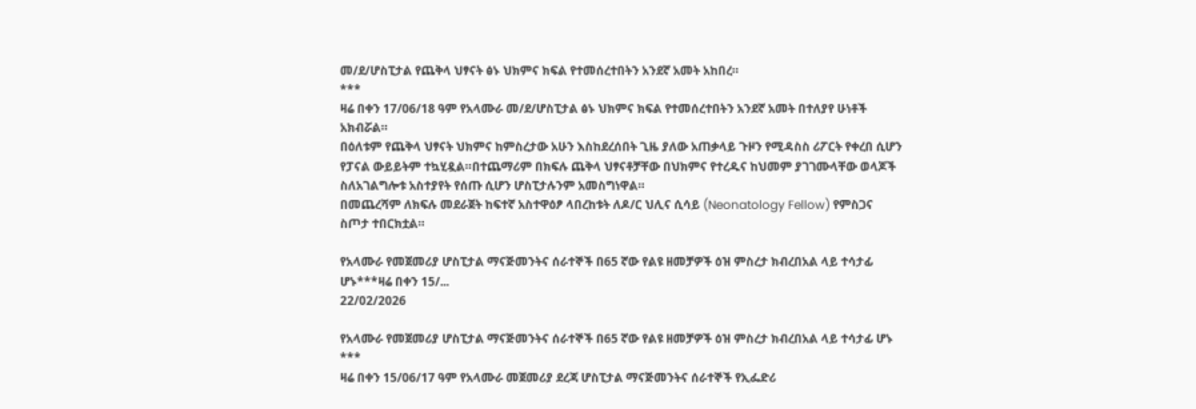መ/ደ/ሆስፒታል የጨቅላ ህፃናት ፅኑ ህክምና ክፍል የተመሰረተበትን አንደኛ አመት አከበረ።
***
ዛሬ በቀን 17/06/18 ዓም የአላሙራ መ/ደ/ሆስፒታል ፅኑ ህክምና ክፍል የተመሰረተበትን አንደኛ አመት በተለያየ ሁነቶች አክብሯል።
በዕለቱም የጨቅላ ህፃናት ህክምና ከምስረታው አሁን እስከደረሰበት ጊዜ ያለው አጠቃላይ ጉዞን የሚዳስስ ሪፖርት የቀረበ ሲሆን የፓናል ውይይትም ተኳሂዷል።በተጨማሪም በክፍሉ ጨቅላ ህፃናቶቻቸው በህክምና የተረዱና ከህመም ያገገሙላቸው ወላጆች ስለአገልግሎቱ አስተያየት የሰጡ ሲሆን ሆስፒታሉንም አመስግነዋል።
በመጨረሻም ለክፍሉ መደራጀት ከፍተኛ አስተዋዕፆ ላበረከቱት ለዶ/ር ህሊና ሲሳይ (Neonatology Fellow) የምስጋና ስጦታ ተበርክቷል።

የአላሙራ የመጀመሪያ ሆስፒታል ማናጅመንትና ሰራተኞች በ65 ኛው የልዩ ዘመቻዎች ዕዝ ምስረታ ክብረበአል ላይ ተሳታፊ ሆኑ***ዛሬ በቀን 15/...
22/02/2026

የአላሙራ የመጀመሪያ ሆስፒታል ማናጅመንትና ሰራተኞች በ65 ኛው የልዩ ዘመቻዎች ዕዝ ምስረታ ክብረበአል ላይ ተሳታፊ ሆኑ
***
ዛሬ በቀን 15/06/17 ዓም የአላሙራ መጀመሪያ ደረጃ ሆስፒታል ማናጅመንትና ሰራተኞች የኢፌድሪ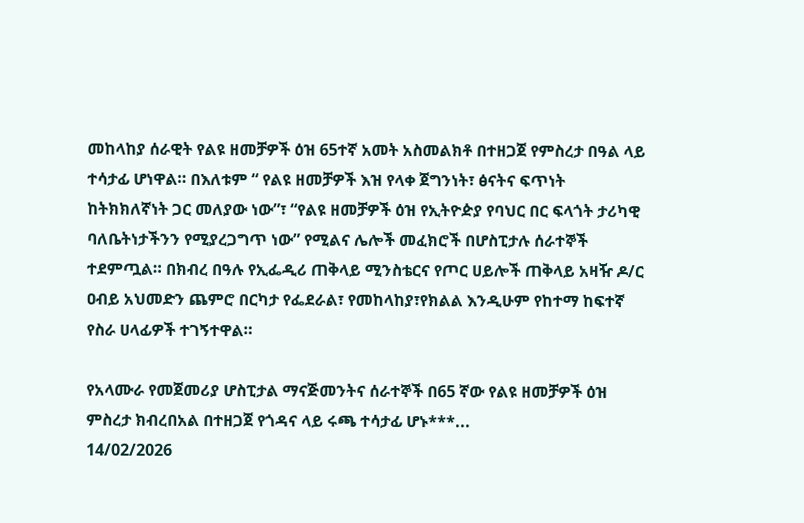መከላከያ ሰራዊት የልዩ ዘመቻዎች ዕዝ 65ተኛ አመት አስመልክቶ በተዘጋጀ የምስረታ በዓል ላይ ተሳታፊ ሆነዋል። በእለቱም “ የልዩ ዘመቻዎች እዝ የላቀ ጀግንነት፣ ፅናትና ፍጥነት ከትክክለኛነት ጋር መለያው ነው”፣ “የልዩ ዘመቻዎች ዕዝ የኢትዮዽያ የባህር በር ፍላጎት ታሪካዊ ባለቤትነታችንን የሚያረጋግጥ ነው” የሚልና ሌሎች መፈክሮች በሆስፒታሉ ሰራተኞች ተደምጧል። በክብረ በዓሉ የኢፌዲሪ ጠቅላይ ሚንስቴርና የጦር ሀይሎች ጠቅላይ አዛዥ ዶ/ር ዐብይ አህመድን ጨምሮ በርካታ የፌደራል፣ የመከላከያ፣የክልል እንዲሁም የከተማ ከፍተኛ የስራ ሀላፊዎች ተገኝተዋል።

የአላሙራ የመጀመሪያ ሆስፒታል ማናጅመንትና ሰራተኞች በ65 ኛው የልዩ ዘመቻዎች ዕዝ ምስረታ ክብረበአል በተዘጋጀ የጎዳና ላይ ሩጫ ተሳታፊ ሆኑ***...
14/02/2026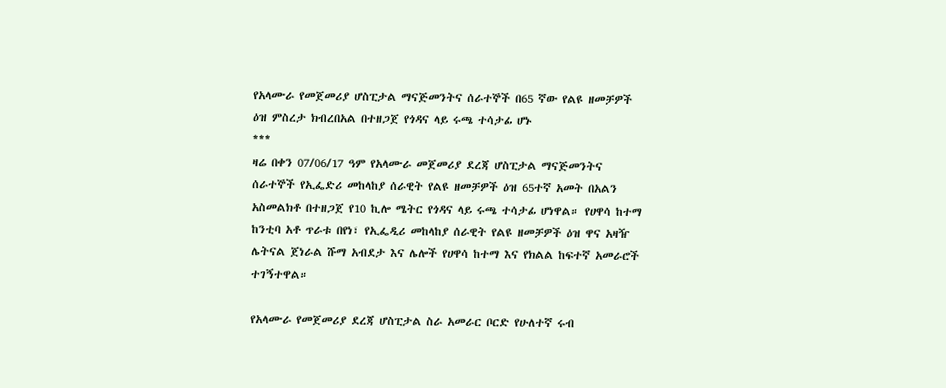የአላሙራ የመጀመሪያ ሆስፒታል ማናጅመንትና ሰራተኞች በ65 ኛው የልዩ ዘመቻዎች ዕዝ ምስረታ ክብረበአል በተዘጋጀ የጎዳና ላይ ሩጫ ተሳታፊ ሆኑ
***
ዛሬ በቀን 07/06/17 ዓም የአላሙራ መጀመሪያ ደረጃ ሆስፒታል ማናጅመንትና ሰራተኞች የኢፌድሪ መከላከያ ሰራዊት የልዩ ዘመቻዎች ዕዝ 65ተኛ አመት በአልን አስመልክቶ በተዘጋጀ የ10 ኪሎ ሜትር የጎዳና ላይ ሩጫ ተሳታፊ ሆነዋል። የሀዋሳ ከተማ ከንቲባ አቶ ጥራቱ በየነ፣ የኢፌዲሪ መከላከያ ሰራዊት የልዩ ዘመቻዎች ዕዝ ዋና አዛዥ ሌትናል ጀነራል ሹማ አብደታ እና ሌሎች የሀዋሳ ከተማ እና የክልል ከፍተኛ አመራሮች ተገኝተዋል።

የአላሙራ የመጀመሪያ ደረጃ ሆስፒታል ስራ አመራር ቦርድ የሁለተኛ ሩብ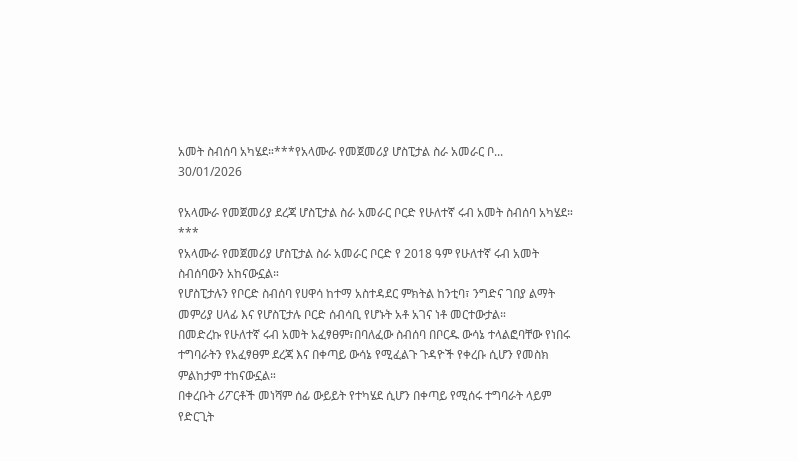አመት ስብሰባ አካሄደ።***የአላሙራ የመጀመሪያ ሆስፒታል ስራ አመራር ቦ...
30/01/2026

የአላሙራ የመጀመሪያ ደረጃ ሆስፒታል ስራ አመራር ቦርድ የሁለተኛ ሩብ አመት ስብሰባ አካሄደ።
***
የአላሙራ የመጀመሪያ ሆስፒታል ስራ አመራር ቦርድ የ 2018 ዓም የሁለተኛ ሩብ አመት ስብሰባውን አከናውኗል።
የሆስፒታሉን የቦርድ ስብሰባ የሀዋሳ ከተማ አስተዳደር ምክትል ከንቲባ፣ ንግድና ገበያ ልማት መምሪያ ሀላፊ እና የሆስፒታሉ ቦርድ ሰብሳቢ የሆኑት አቶ አገና ነቶ መርተውታል።
በመድረኩ የሁለተኛ ሩብ አመት አፈፃፀም፣በባለፈው ስብሰባ በቦርዱ ውሳኔ ተላልፎባቸው የነበሩ ተግባራትን የአፈፃፀም ደረጃ እና በቀጣይ ውሳኔ የሚፈልጉ ጉዳዮች የቀረቡ ሲሆን የመስክ ምልከታም ተከናውኗል።
በቀረቡት ሪፖርቶች መነሻም ሰፊ ውይይት የተካሄደ ሲሆን በቀጣይ የሚሰሩ ተግባራት ላይም የድርጊት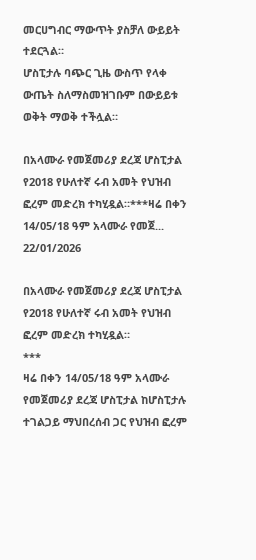መርሀግብር ማውጥት ያስቻለ ውይይት ተደርጓል።
ሆስፒታሉ ባጭር ጊዜ ውስጥ የላቀ ውጤት ስለማስመዝገቡም በውይይቱ ወቅት ማወቅ ተችሏል።

በአላሙራ የመጀመሪያ ደረጃ ሆስፒታል የ2018 የሁለተኛ ሩብ አመት የህዝብ ፎረም መድረክ ተካሂዷል።***ዛሬ በቀን 14/05/18 ዓም አላሙራ የመጀ...
22/01/2026

በአላሙራ የመጀመሪያ ደረጃ ሆስፒታል የ2018 የሁለተኛ ሩብ አመት የህዝብ ፎረም መድረክ ተካሂዷል።
***
ዛሬ በቀን 14/05/18 ዓም አላሙራ የመጀመሪያ ደረጃ ሆስፒታል ከሆስፒታሉ ተገልጋይ ማህበረሰብ ጋር የህዝብ ፎረም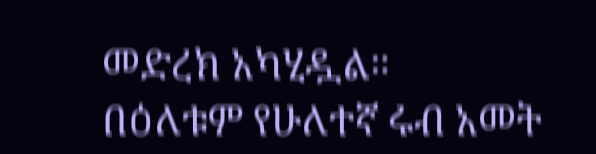መድረክ አካሂዷል።
በዕለቱም የሁለተኛ ሩብ አመት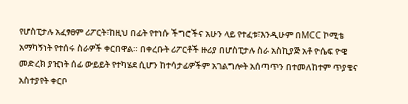የሆስፒታሉ አፈፃፀም ሪፖርት፣ከዚህ በፊት የተነሱ ችግሮችና አሁን ላይ የተፈቱ፣እንዲሁም በMCC ኮሚቴ አማካኝነት የተሰሩ ስራዎች ቀርበዋል። በቀረቡት ሪፖርቶች ዙሪያ በሆስፒታሉ ስራ አስኪያጅ አቶ ዮሴፍ ዮዌ መድረክ ያዢነት ሰፊ ውይይት የተካሄደ ሲሆን ከተሳታፊዎችም አገልግሎት አሰጣጥን በተመለከተም ጥያቄና አስተያየት ቀርቦ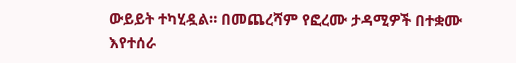ውይይት ተካሂዷል። በመጨረሻም የፎረሙ ታዳሚዎች በተቋሙ እየተሰራ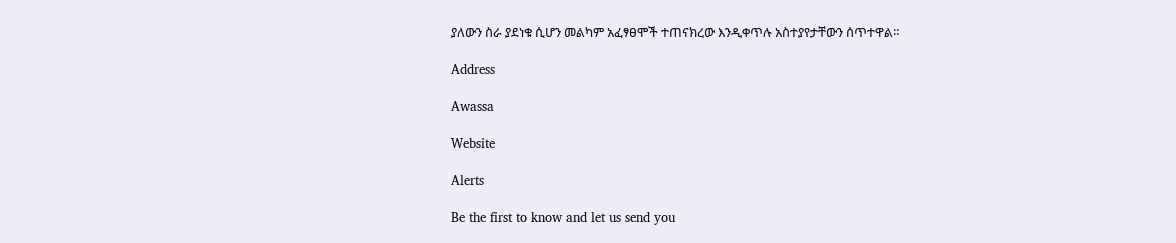ያለውን ስራ ያደነቁ ሲሆን መልካም አፈፃፀሞች ተጠናክረው እንዲቀጥሉ አስተያየታቸውን ሰጥተዋል።

Address

Awassa

Website

Alerts

Be the first to know and let us send you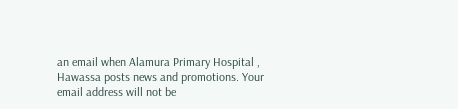an email when Alamura Primary Hospital , Hawassa posts news and promotions. Your email address will not be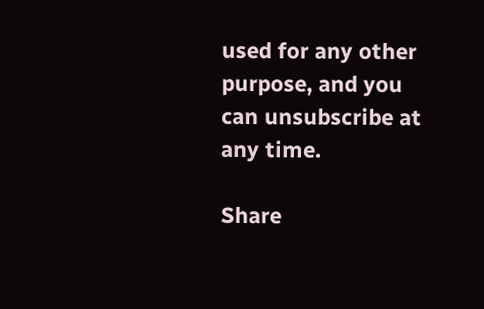used for any other purpose, and you can unsubscribe at any time.

Share